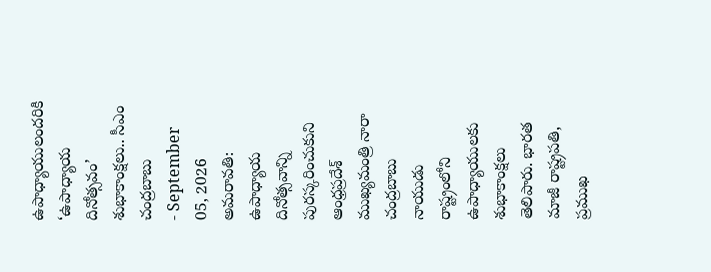ఉపాధ్యాయులందరికి ‘ఉపాధ్యాయ దినోత్సవం’ శుభాకాంక్షలు.. సీఎం చంద్రబాబు
- September 05, 2026
అమరావతి: ఉపాధ్యాయ దినోత్సవాన్ని పురస్కరించుకుని ఆంధ్రప్రదేశ్ ముఖ్యమంత్రి నారా చంద్రబాబు నాయుడు రాష్ట్రంలోని ఉపాధ్యాయులకు శుభాకాంక్షలు తెలిపారు. భారత మాజీ రాష్ట్రపతి, ప్రముఖ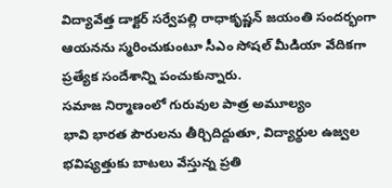విద్యావేత్త డాక్టర్ సర్వేపల్లి రాధాకృష్ణన్ జయంతి సందర్భంగా ఆయనను స్మరించుకుంటూ సీఎం సోషల్ మీడియా వేదికగా ప్రత్యేక సందేశాన్ని పంచుకున్నారు.
సమాజ నిర్మాణంలో గురువుల పాత్ర అమూల్యం
భావి భారత పౌరులను తీర్చిదిద్దుతూ, విద్యార్థుల ఉజ్వల భవిష్యత్తుకు బాటలు వేస్తున్న ప్రతి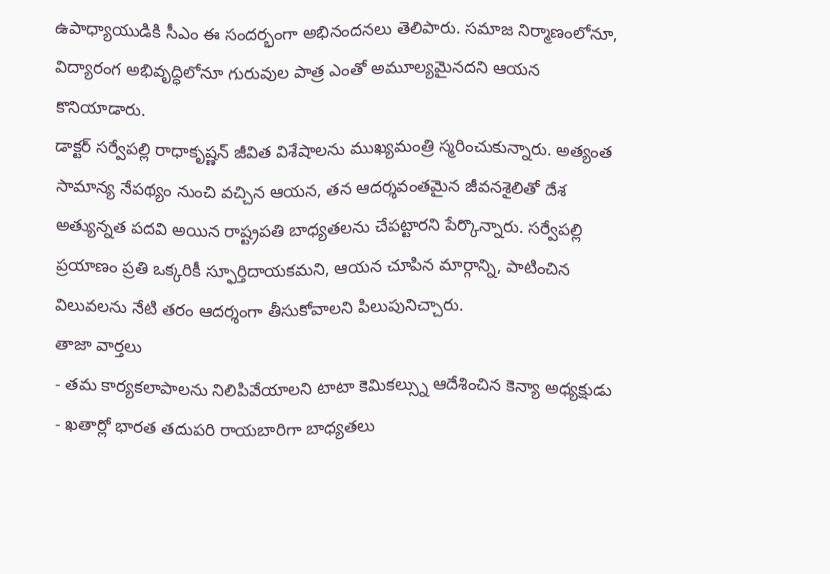ఉపాధ్యాయుడికి సీఎం ఈ సందర్భంగా అభినందనలు తెలిపారు. సమాజ నిర్మాణంలోనూ, విద్యారంగ అభివృద్ధిలోనూ గురువుల పాత్ర ఎంతో అమూల్యమైనదని ఆయన కొనియాడారు.
డాక్టర్ సర్వేపల్లి రాధాకృష్ణన్ జీవిత విశేషాలను ముఖ్యమంత్రి స్మరించుకున్నారు. అత్యంత సామాన్య నేపథ్యం నుంచి వచ్చిన ఆయన, తన ఆదర్శవంతమైన జీవనశైలితో దేశ అత్యున్నత పదవి అయిన రాష్ట్రపతి బాధ్యతలను చేపట్టారని పేర్కొన్నారు. సర్వేపల్లి ప్రయాణం ప్రతి ఒక్కరికీ స్ఫూర్తిదాయకమని, ఆయన చూపిన మార్గాన్ని, పాటించిన విలువలను నేటి తరం ఆదర్శంగా తీసుకోవాలని పిలుపునిచ్చారు.
తాజా వార్తలు
- తమ కార్యకలాపాలను నిలిపివేయాలని టాటా కెమికల్స్ను ఆదేశించిన కెన్యా అధ్యక్షుడు
- ఖతార్లో భారత తదుపరి రాయబారిగా బాధ్యతలు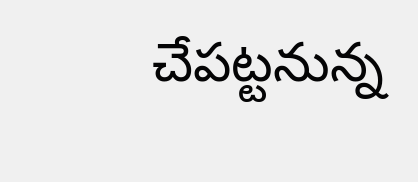చేపట్టనున్న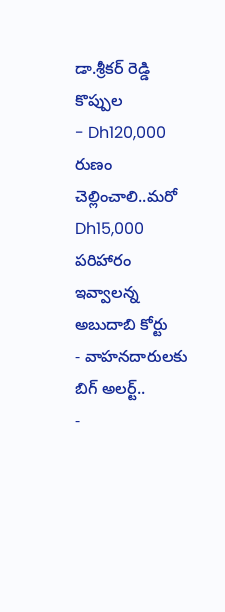డా.శ్రీకర్ రెడ్డి కొప్పుల
- Dh120,000 రుణం చెల్లించాలి..మరో Dh15,000 పరిహారం ఇవ్వాలన్న అబుదాబి కోర్టు
- వాహనదారులకు బిగ్ అలర్ట్..
-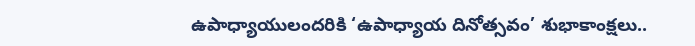ఉపాధ్యాయులందరికి ‘ఉపాధ్యాయ దినోత్సవం’ శుభాకాంక్షలు..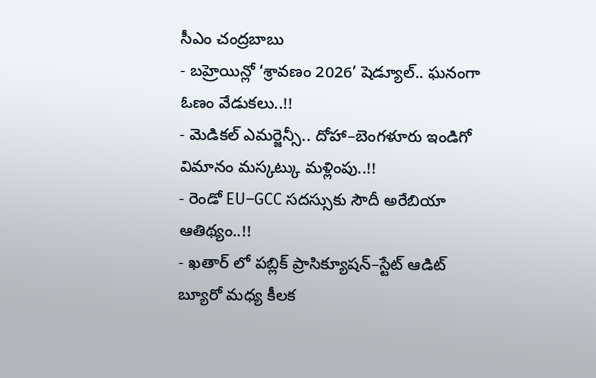సీఎం చంద్రబాబు
- బహ్రెయిన్లో ‘శ్రావణం 2026’ షెడ్యూల్.. ఘనంగా ఓణం వేడుకలు..!!
- మెడికల్ ఎమర్జెన్సీ.. దోహా–బెంగళూరు ఇండిగో విమానం మస్కట్కు మళ్లింపు..!!
- రెండో EU–GCC సదస్సుకు సౌదీ అరేబియా ఆతిథ్యం..!!
- ఖతార్ లో పబ్లిక్ ప్రాసిక్యూషన్–స్టేట్ ఆడిట్ బ్యూరో మధ్య కీలక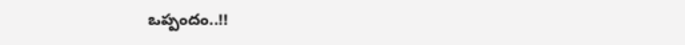ఒప్పందం..!!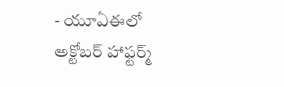- యూఏఈలో అక్టోబర్ హాఫ్టర్మ్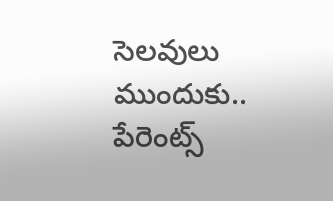సెలవులు ముందుకు.. పేరెంట్స్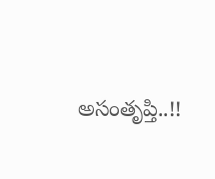అసంతృప్తి..!!